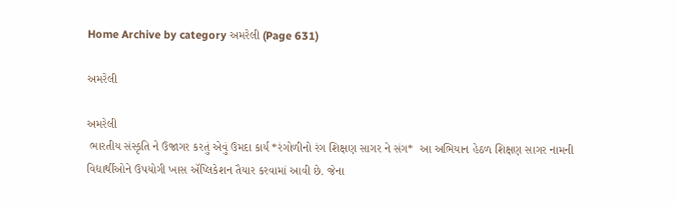Home Archive by category અમરેલી (Page 631)

અમરેલી

અમરેલી
 ભારતીય સંસ્કૃતિ ને ઉજાગર કરતું એવું ઉમદા કાર્ય *રંગોળીનો રંગ શિક્ષણ સાગર ને સંગ*  આ અભિયાન હેઠળ શિક્ષણ સાગર નામની વિદ્યાર્થીઓને ઉપયોગી ખાસ ઍપ્લિકેશન તૈયાર કરવામાં આવી છે. જેના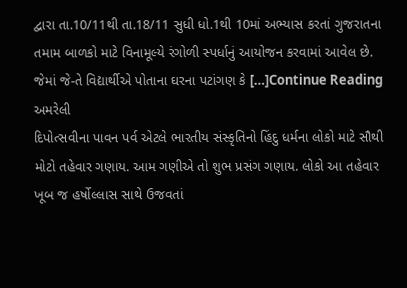દ્વારા તા.10/11થી તા.18/11 સુધી ધો.1થી 10માં અભ્યાસ કરતાં ગુજરાતના તમામ બાળકો માટે વિનામૂલ્યે રંગોળી સ્પર્ધાનું આયોજન કરવામાં આવેલ છે. જેમાં જે-તે વિદ્યાર્થીએ પોતાના ઘરના પટાંગણ કે […]Continue Reading
અમરેલી
દિપોત્સવીના પાવન પર્વ એટલે ભારતીય સંસ્કૃતિનો હિંદુ ધર્મના લોકો માટે સૌથી મોટો તહેવાર ગણાય. આમ ગણીએ તો શુભ પ્રસંગ ગણાય. લોકો આ તહેવાર ખૂબ જ હર્ષોલ્લાસ સાથે ઉજવતાં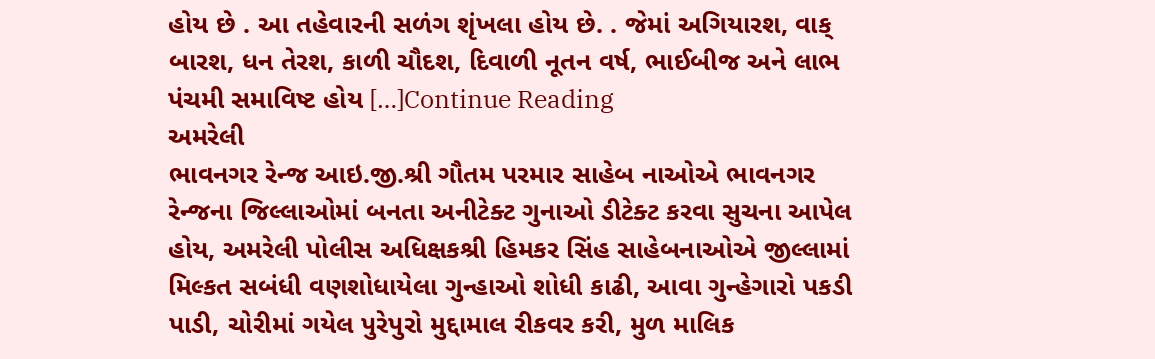હોય છે . આ તહેવારની સળંગ શૃંખલા હોય છે. . જેમાં અગિયારશ, વાક્ બારશ, ધન તેરશ, કાળી ચૌદશ, દિવાળી નૂતન વર્ષ, ભાઈબીજ અને લાભ પંચમી સમાવિષ્ટ હોય […]Continue Reading
અમરેલી
ભાવનગર રેન્જ આઇ.જી.શ્રી ગૌતમ પરમાર સાહેબ નાઓએ ભાવનગર રેન્જના જિલ્લાઓમાં બનતા અનીટેક્ટ ગુનાઓ ડીટેક્ટ કરવા સુચના આપેલ હોય, અમરેલી પોલીસ અધિક્ષકશ્રી હિમકર સિંહ સાહેબનાઓએ જીલ્લામાં મિલ્કત સબંધી વણશોધાયેલા ગુન્હાઓ શોધી કાઢી, આવા ગુન્હેગારો પકડી પાડી, ચોરીમાં ગયેલ પુરેપુરો મુદ્દામાલ રીકવર કરી, મુળ માલિક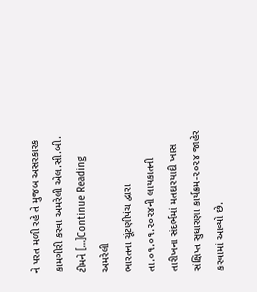ને પરત મળી રહે તે મુજબ અસરકારક કામગીરી કરવા અમરેલી એલ.સી.બી. ટીમને […]Continue Reading
અમરેલી
ભારતના ચૂંટણીપંચ દ્વારા તા.૦૧.૦૧.૨૦૨૪ની લાયકાતની તારીખના સંદર્ભમાં મતદારયાદી ખાસ સંક્ષિપ્ત સુધારણા કાર્યક્રમ-૨૦૨૪ જાહેર કરવામાં આવ્યો છે.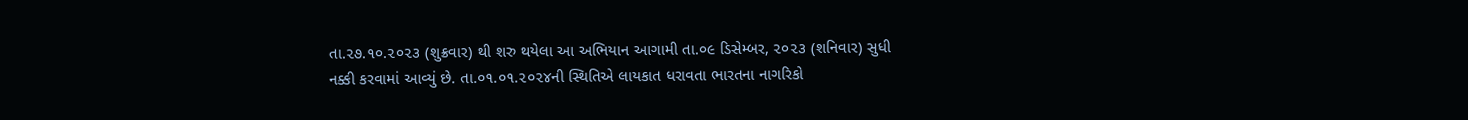તા.૨૭.૧૦.૨૦૨૩ (શુક્રવાર) થી શરુ થયેલા આ અભિયાન આગામી તા.૦૯ ડિસેમ્બર, ૨૦૨૩ (શનિવાર) સુધી નક્કી કરવામાં આવ્યું છે. તા.૦૧.૦૧.૨૦૨૪ની સ્થિતિએ લાયકાત ધરાવતા ભારતના નાગરિકો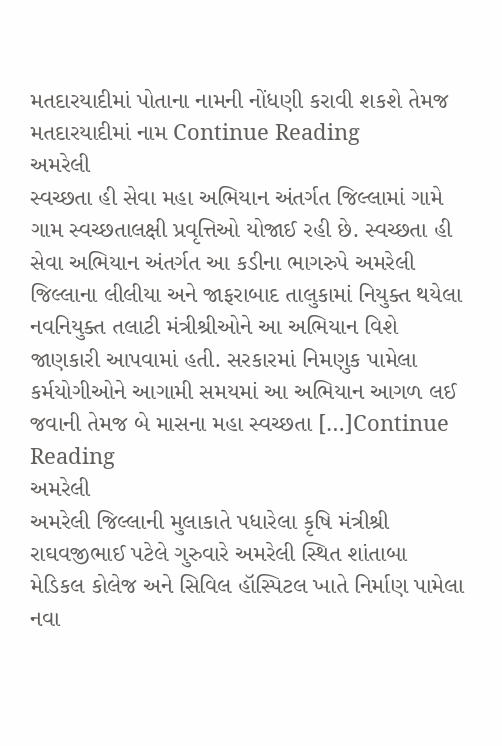મતદારયાદીમાં પોતાના નામની નોંધણી કરાવી શકશે તેમજ મતદારયાદીમાં નામ Continue Reading
અમરેલી
સ્વચ્છતા હી સેવા મહા અભિયાન અંતર્ગત જિલ્લામાં ગામે ગામ સ્વચ્છતાલક્ષી પ્રવૃત્તિઓ યોજાઈ રહી છે. સ્વચ્છતા હી સેવા અભિયાન અંતર્ગત આ કડીના ભાગરુપે અમરેલી જિલ્લાના લીલીયા અને જાફરાબાદ તાલુકામાં નિયુક્ત થયેલા નવનિયુક્ત તલાટી મંત્રીશ્રીઓને આ અભિયાન વિશે જાણકારી આપવામાં હતી. સરકારમાં નિમણુક પામેલા કર્મયોગીઓને આગામી સમયમાં આ અભિયાન આગળ લઈ જવાની તેમજ બે માસના મહા સ્વચ્છતા […]Continue Reading
અમરેલી
અમરેલી જિલ્લાની મુલાકાતે પધારેલા કૃષિ મંત્રીશ્રી રાઘવજીભાઈ પટેલે ગુરુવારે અમરેલી સ્થિત શાંતાબા મેડિકલ કોલેજ અને સિવિલ હૉસ્પિટલ ખાતે નિર્માણ પામેલા નવા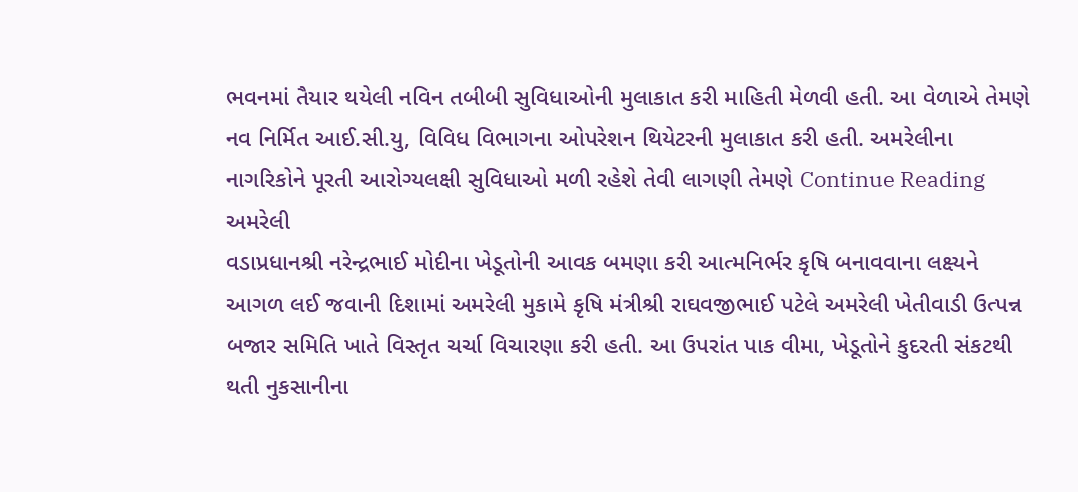ભવનમાં તૈયાર થયેલી નવિન તબીબી સુવિધાઓની મુલાકાત કરી માહિતી મેળવી હતી. આ વેળાએ તેમણે નવ નિર્મિત આઈ.સી.યુ, વિવિધ વિભાગના ઓપરેશન થિયેટરની મુલાકાત કરી હતી. અમરેલીના નાગરિકોને પૂરતી આરોગ્યલક્ષી સુવિધાઓ મળી રહેશે તેવી લાગણી તેમણે Continue Reading
અમરેલી
વડાપ્રધાનશ્રી નરેન્દ્રભાઈ મોદીના ખેડૂતોની આવક બમણા કરી આત્મનિર્ભર કૃષિ બનાવવાના લક્ષ્યને આગળ લઈ જવાની દિશામાં અમરેલી મુકામે કૃષિ મંત્રીશ્રી રાઘવજીભાઈ પટેલે અમરેલી ખેતીવાડી ઉત્પન્ન બજાર સમિતિ ખાતે વિસ્તૃત ચર્ચા વિચારણા કરી હતી. આ ઉપરાંત પાક વીમા, ખેડૂતોને કુદરતી સંકટથી થતી નુકસાનીના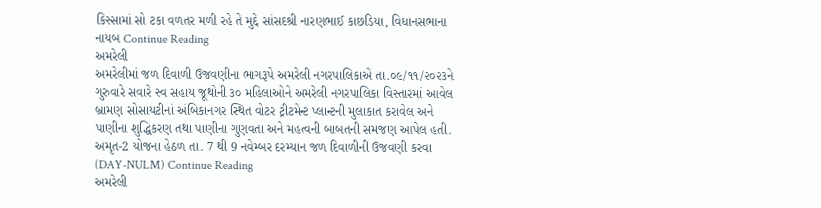કિસ્સામાં સો ટકા વળતર મળી રહે તે મુદ્દે સાંસદશ્રી નારણભાઈ કાછડિયા, વિધાનસભાના નાયબ Continue Reading
અમરેલી
અમરેલીમાં જળ દિવાળી ઉજવણીના ભાગરૂપે અમરેલી નગરપાલિકાએ તા.૦૯/૧૧/૨૦૨૩ને ગુરુવારે સવારે સ્વ સહાય જૂથોની ૩૦ મહિલાઓને અમરેલી નગરપાલિકા વિસ્તારમાં આવેલ બ્રામણ સોસાયટીનાં અંબિકાનગર સ્થિત વોટર ટ્રીટમેન્ટ પ્લાન્ટની મુલાકાત કરાવેલ અને પાણીના શુદ્ધિકરણ તથા પાણીના ગુણવતા અને મહત્વની બાબતની સમજણ આપેલ હતી. અમૃત-2 યોજના હેઠળ તા. 7 થી 9 નવેમ્બર દરમ્યાન જળ દિવાળીની ઉજવણી કરવા (DAY-NULM) Continue Reading
અમરેલી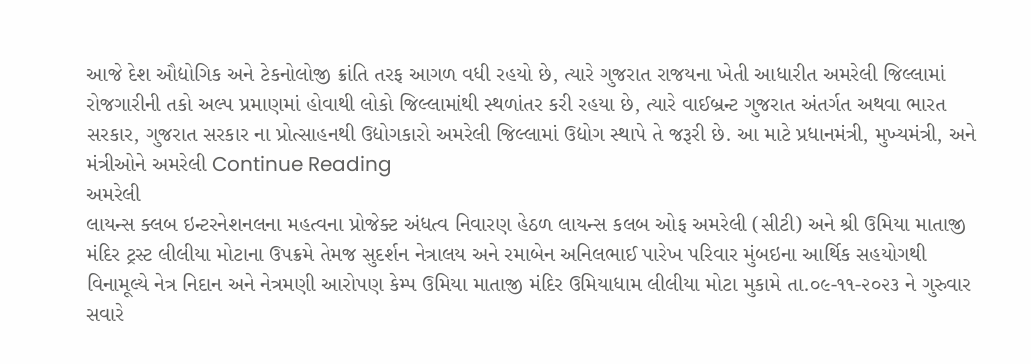આજે દેશ ઔદ્યોગિક અને ટેકનોલોજી ક્રાંતિ તરફ આગળ વધી રહયો છે, ત્યારે ગુજરાત રાજયના ખેતી આધારીત અમરેલી જિલ્લામાં રોજગારીની તકો અલ્પ પ્રમાણમાં હોવાથી લોકો જિલ્લામાંથી સ્થળાંતર કરી રહયા છે, ત્યારે વાઈબ્રન્ટ ગુજરાત અંતર્ગત અથવા ભારત સરકાર, ગુજરાત સરકાર ના પ્રોત્સાહનથી ઉદ્યોગકારો અમરેલી જિલ્લામાં ઉદ્યોગ સ્થાપે તે જરૂરી છે. આ માટે પ્રધાનમંત્રી, મુખ્યમંત્રી, અને મંત્રીઓને અમરેલી Continue Reading
અમરેલી
લાયન્સ ક્લબ ઇન્ટરનેશનલના મહત્વના પ્રોજેક્ટ અંધત્વ નિવારણ હેઠળ લાયન્સ કલબ ઓફ અમરેલી (સીટી) અને શ્રી ઉમિયા માતાજી મંદિર ટ્રસ્ટ લીલીયા મોટાના ઉપક્રમે તેમજ સુદર્શન નેત્રાલય અને રમાબેન અનિલભાઈ પારેખ પરિવાર મુંબઇના આર્થિક સહયોગથી વિનામૂલ્યે નેત્ર નિદાન અને નેત્રમણી આરોપણ કેમ્પ ઉમિયા માતાજી મંદિર ઉમિયાધામ લીલીયા મોટા મુકામે તા.૦૯-૧૧-૨૦૨૩ ને ગુરુવાર સવારે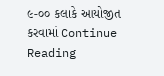૯-૦૦ કલાકે આયોજીત કરવામાં Continue Reading